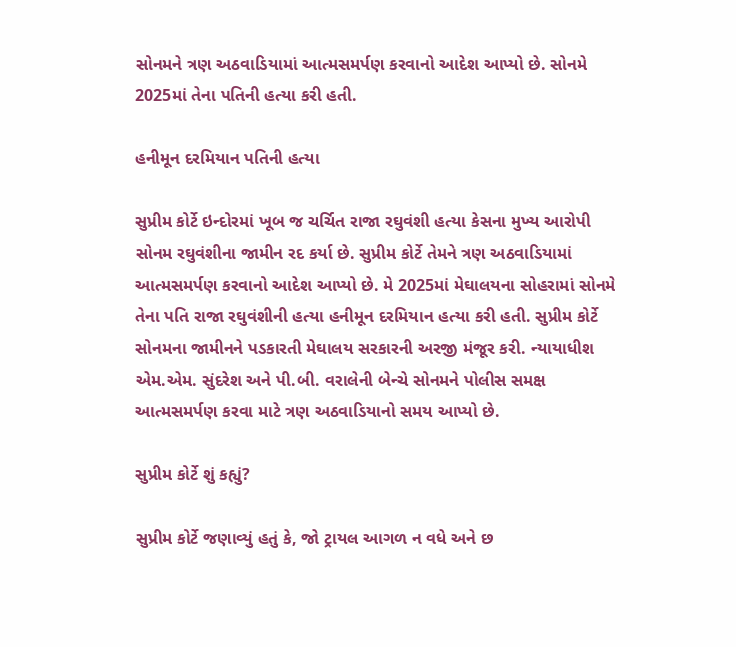સોનમને ત્રણ અઠવાડિયામાં આત્મસમર્પણ કરવાનો આદેશ આપ્યો છે. સોનમે 2025માં તેના પતિની હત્યા કરી હતી.

હનીમૂન દરમિયાન પતિની હત્યા

સુપ્રીમ કોર્ટે ઇન્દોરમાં ખૂબ જ ચર્ચિત રાજા રઘુવંશી હત્યા કેસના મુખ્ય આરોપી સોનમ રઘુવંશીના જામીન રદ કર્યા છે. સુપ્રીમ કોર્ટે તેમને ત્રણ અઠવાડિયામાં આત્મસમર્પણ કરવાનો આદેશ આપ્યો છે. મે 2025માં મેઘાલયના સોહરામાં સોનમે તેના પતિ રાજા રઘુવંશીની હત્યા હનીમૂન દરમિયાન હત્યા કરી હતી. સુપ્રીમ કોર્ટે સોનમના જામીનને પડકારતી મેઘાલય સરકારની અરજી મંજૂર કરી. ન્યાયાધીશ એમ.એમ. સુંદરેશ અને પી.બી. વરાલેની બેન્ચે સોનમને પોલીસ સમક્ષ આત્મસમર્પણ કરવા માટે ત્રણ અઠવાડિયાનો સમય આપ્યો છે.

સુપ્રીમ કોર્ટે શું કહ્યું?

સુપ્રીમ કોર્ટે જણાવ્યું હતું કે, જો ટ્રાયલ આગળ ન વધે અને છ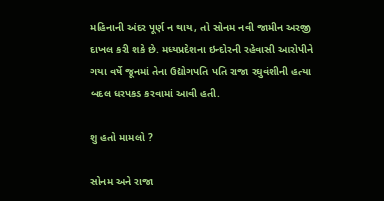મહિનાની અંદર પૂર્ણ ન થાય, તો સોનમ નવી જામીન અરજી દાખલ કરી શકે છે. મધ્યપ્રદેશના ઇન્દોરની રહેવાસી આરોપીને ગયા વર્ષે જૂનમાં તેના ઉદ્યોગપતિ પતિ રાજા રઘુવંશીની હત્યા બદલ ધરપકડ કરવામાં આવી હતી.

શુ હતો મામલો ?

સોનમ અને રાજા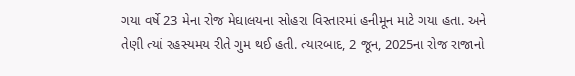ગયા વર્ષે 23 મેના રોજ મેઘાલયના સોહરા વિસ્તારમાં હનીમૂન માટે ગયા હતા. અને તેણી ત્યાં રહસ્યમય રીતે ગુમ થઈ હતી. ત્યારબાદ, 2 જૂન, 2025ના રોજ રાજાનો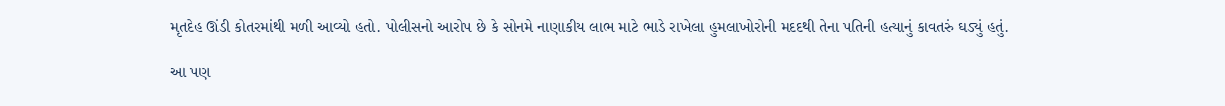મૃતદેહ ઊંડી કોતરમાંથી મળી આવ્યો હતો. પોલીસનો આરોપ છે કે સોનમે નાણાકીય લાભ માટે ભાડે રાખેલા હુમલાખોરોની મદદથી તેના પતિની હત્યાનું કાવતરું ઘડ્યું હતું.

આ પણ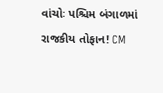વાંચોઃ પશ્ચિમ બંગાળમાં રાજકીય તોફાન! CM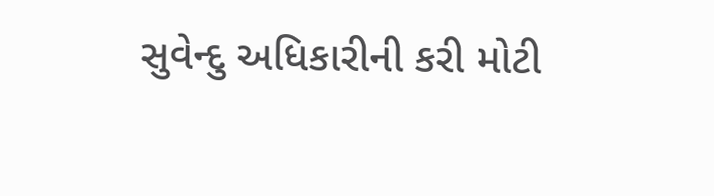સુવેન્દુ અધિકારીની કરી મોટી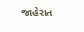જાહેરાત